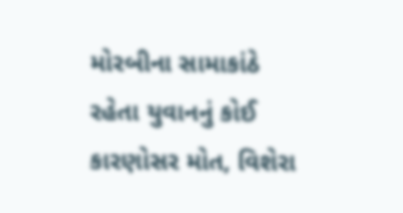મોરબીના સામાકાંઠે રહેતા યુવાનનું કોઈ કારણોસર મોત, વિશેરા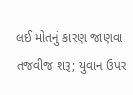લઈ મોતનું કારણ જાણવા તજવીજ શરૂ; યુવાન ઉપર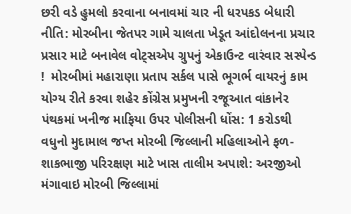છરી વડે હુમલો કરવાના બનાવમાં ચાર ની ધરપકડ બેધારી નીતિ: મોરબીના જેતપર ગામે ચાલતા ખેડૂત આંદોલનના પ્રચાર પ્રસાર માટે બનાવેલ વોટ્સએપ ગ્રુપનું એકાઉન્ટ વારંવાર સસ્પેન્ડ !  મોરબીમાં મહારાણા પ્રતાપ સર્કલ પાસે ભૂગર્ભ વાયરનું કામ યોગ્ય રીતે કરવા શહેર કોંગ્રેસ પ્રમુખની રજૂઆત વાંકાનેર પંથકમાં ખનીજ માફિયા ઉપર પોલીસની ધોંસ: 1 કરોડથી વધુનો મુદામાલ જપ્ત મોરબી જિલ્લાની મહિલાઓને ફળ-શાકભાજી પરિરક્ષણ માટે ખાસ તાલીમ અપાશે: અરજીઓ મંગાવાઇ મોરબી જિલ્લામાં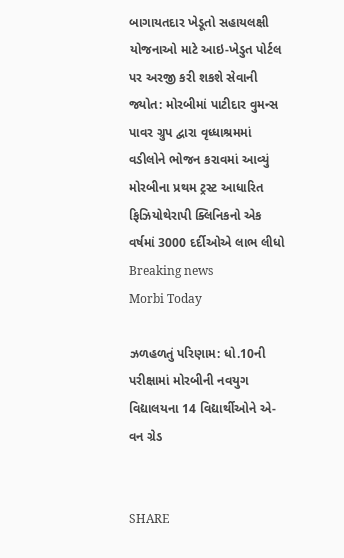બાગાયતદાર ખેડૂતો સહાયલક્ષી યોજનાઓ માટે આઇ-ખેડુત પોર્ટલ પર અરજી કરી શકશે સેવાની જ્યોત: મોરબીમાં પાટીદાર વુમન્સ પાવર ગ્રુપ દ્વારા વૃધ્ધાશ્રમમાં વડીલોને ભોજન કરાવમાં આવ્યું મોરબીના પ્રથમ ટ્રસ્ટ આધારિત ફિઝિયોથેરાપી ક્લિનિકનો એક વર્ષમાં 3000 દર્દીઓએ લાભ લીધો
Breaking news
Morbi Today

ઝળહળતું પરિણામ: ધો.10ની પરીક્ષામાં મોરબીની નવયુગ વિદ્યાલયના 14 વિદ્યાર્થીઓને એ-વન ગ્રેડ


SHARE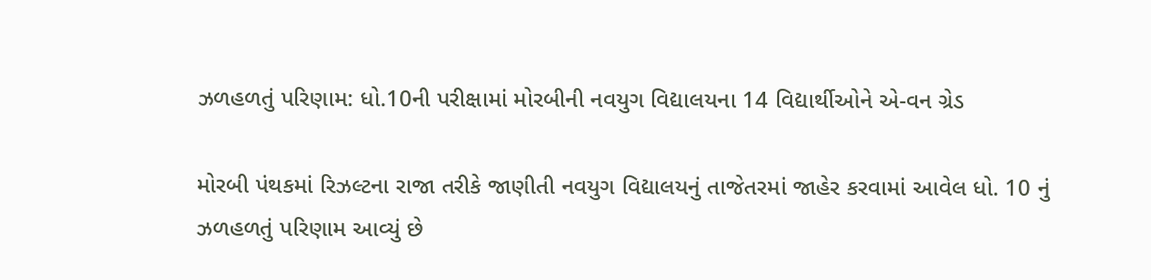ઝળહળતું પરિણામ: ધો.10ની પરીક્ષામાં મોરબીની નવયુગ વિદ્યાલયના 14 વિદ્યાર્થીઓને એ-વન ગ્રેડ

મોરબી પંથકમાં રિઝલ્ટના રાજા તરીકે જાણીતી નવયુગ વિદ્યાલયનું તાજેતરમાં જાહેર કરવામાં આવેલ ધો. 10 નું ઝળહળતું પરિણામ આવ્યું છે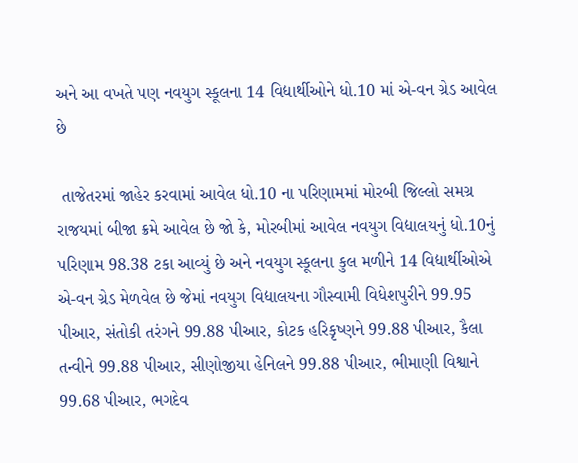અને આ વખતે પણ નવયુગ સ્કૂલના 14 વિદ્યાર્થીઓને ધો.10 માં એ-વન ગ્રેડ આવેલ છે

 તાજેતરમાં જાહેર કરવામાં આવેલ ધો.10 ના પરિણામમાં મોરબી જિલ્લો સમગ્ર રાજયમાં બીજા ક્રમે આવેલ છે જો કે, મોરબીમાં આવેલ નવયુગ વિદ્યાલયનું ધો.10નું પરિણામ 98.38 ટકા આવ્યું છે અને નવયુગ સ્કૂલના કુલ મળીને 14 વિદ્યાર્થીઓએ એ-વન ગ્રેડ મેળવેલ છે જેમાં નવયુગ વિદ્યાલયના ગૌસ્વામી વિધેશપુરીને 99.95 પીઆર, સંતોકી તરંગને 99.88 પીઆર, કોટક હરિકૃષ્ણને 99.88 પીઆર, કૈલા તન્વીને 99.88 પીઆર, સીણોજીયા હેનિલને 99.88 પીઆર, ભીમાણી વિશ્વાને 99.68 પીઆર, ભગદેવ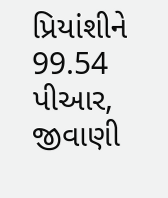પ્રિયાંશીને 99.54 પીઆર, જીવાણી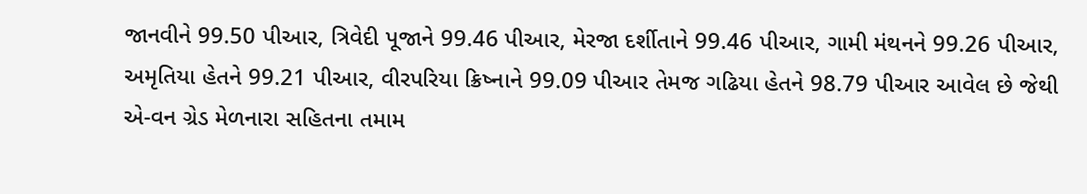જાનવીને 99.50 પીઆર, ત્રિવેદી પૂજાને 99.46 પીઆર, મેરજા દર્શીતાને 99.46 પીઆર, ગામી મંથનને 99.26 પીઆર, અમૃતિયા હેતને 99.21 પીઆર, વીરપરિયા ક્રિષ્નાને 99.09 પીઆર તેમજ ગઢિયા હેતને 98.79 પીઆર આવેલ છે જેથી એ-વન ગ્રેડ મેળનારા સહિતના તમામ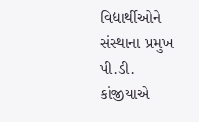વિદ્યાર્થીઓને સંસ્થાના પ્રમુખ પી.ડી. કાંજીયાએ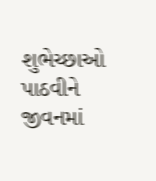શુભેચ્છાઓ પાઠવીને જીવનમાં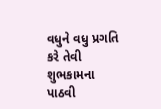વધુને વધુ પ્રગતિ કરે તેવી શુભકામના પાઠવી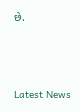છે.






Latest News